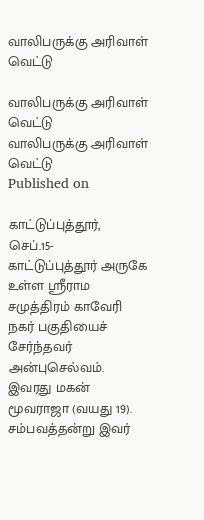வாலிபருக்கு அரிவாள் வெட்டு

வாலிபருக்கு அரிவாள் வெட்டு
வாலிபருக்கு அரிவாள் வெட்டு
Published on

காட்டுப்புத்தூர், செப்.15-
காட்டுப்புத்தூர் அருகே உள்ள ஸ்ரீராம சமுத்திரம் காவேரி நகர் பகுதியைச் சேர்ந்தவர் அன்புசெல்வம். இவரது மகன் மூவராஜா (வயது 19). சம்பவத்தன்று இவர்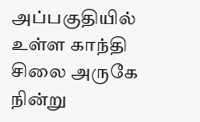அப்பகுதியில் உள்ள காந்தி சிலை அருகே நின்று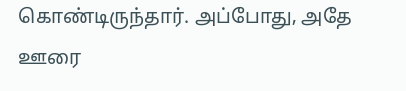கொண்டிருந்தார். அப்போது, அதே ஊரை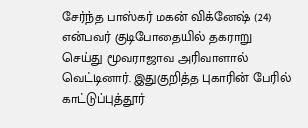சேர்ந்த பாஸ்கர் மகன் விக்னேஷ் (24) என்பவர் குடிபோதையில் தகராறு செய்து மூவராஜாவ அரிவாளால் வெட்டினார். இதுகுறித்த புகாரின் பேரில் காட்டுப்புத்தூர்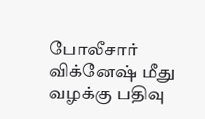போலீசார் விக்னேஷ் மீது வழக்கு பதிவு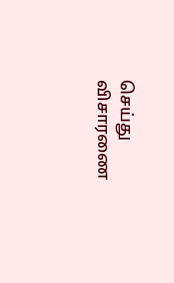செய்து விசாரணை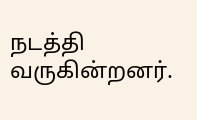நடத்தி வருகின்றனர்.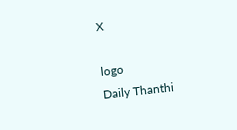X

logo
Daily Thanthi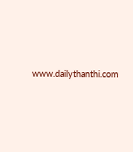www.dailythanthi.com